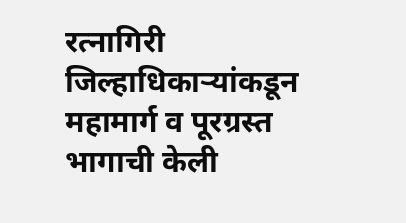रत्नागिरी जिल्हाधिकाऱ्यांकडून महामार्ग व पूरग्रस्त भागाची केली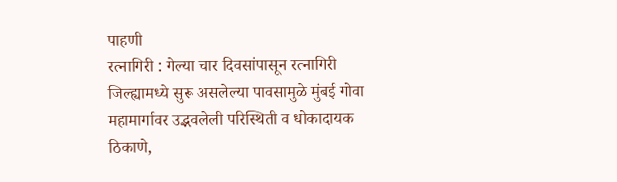पाहणी
रत्नागिरी : गेल्या चार दिवसांपासून रत्नागिरी जिल्ह्यामध्ये सुरू असलेल्या पावसामुळे मुंबई गोवा महामार्गावर उद्भवलेली परिस्थिती व धोकादायक ठिकाणे,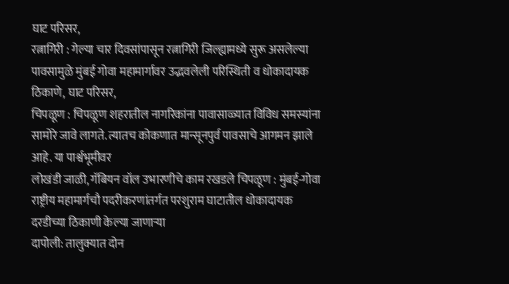घाट परिसर,
रत्नागिरी : गेल्या चार दिवसांपासून रत्नागिरी जिल्ह्यामध्ये सुरू असलेल्या पावसामुळे मुंबई गोवा महामार्गावर उद्भवलेली परिस्थिती व धोकादायक ठिकाणे, घाट परिसर,
चिपळूण : चिपळूण शहरातील नागरिकांना पावासाळ्यात विविध समस्यांना सामोरे जावे लागते. त्यातच कोकणात मान्सूनपुर्व पावसाचे आगमन झाले आहे. या पार्श्वभूमीवर
लोखंडी जाळी, गॅबियन वॉल उभारणीचे काम रखडले चिपळूण : मुंबई-गोवा राष्ट्रीय महामार्गचौ पदरीकरणांतर्गत परशुराम घाटातील धोकादायक दरडीच्या ठिकाणी केल्या जाणाऱ्या
दापोली: तालुक्यात दोन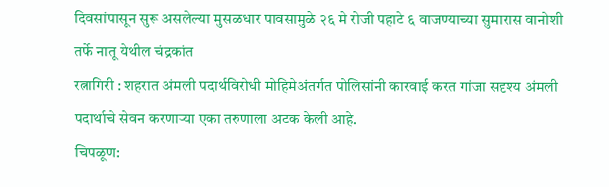दिवसांपासून सुरू असलेल्या मुसळधार पावसामुळे २६ मे रोजी पहाटे ६ वाजण्याच्या सुमारास वानोशी तर्फे नातू येथील चंद्रकांत
रत्नागिरी : शहरात अंमली पदार्थविरोधी मोहिमेअंतर्गत पोलिसांनी कारवाई करत गांजा सदृश्य अंमली पदार्थाचे सेवन करणाऱ्या एका तरुणाला अटक केली आहे.
चिपळूण: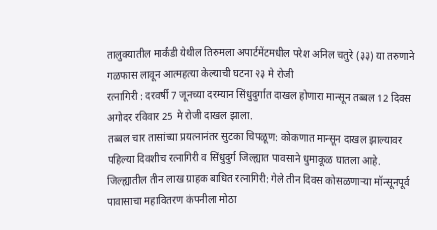तालुक्यातील मार्कंडी येथील तिरुमला अपार्टमेंटमधील परेश अनिल चतुरे (३३) या तरुणाने गळफास लावून आत्महत्या केल्याची घटना २३ मे रोजी
रत्नागिरी : दरवर्षी 7 जूनच्या दरम्यान सिंधुदुर्गात दाखल होणारा मान्सून तब्बल 12 दिवस अगोदर रविवार 25 मे रोजी दाखल झाला.
तब्बल चार तासांच्या प्रयत्नानंतर सुटका चिपळूण: कोकणात मान्सून दाखल झाल्यावर पहिल्या दिवशीच रत्नागिरी व सिंधुदुर्ग जिल्ह्यात पावसाने धुमाकूळ घातला आहे.
जिल्ह्यातील तीन लाख ग्राहक बाधित रत्नागिरी: गेले तीन दिवस कोसळणाऱ्या मॉन्सूनपूर्व पावासाचा महावितरण कंपनीला मोठा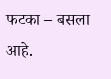फटका – बसला आहे.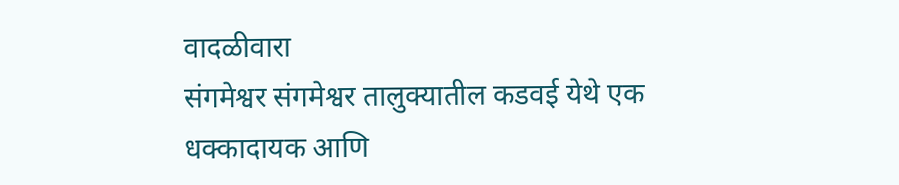वादळीवारा
संगमेश्वर संगमेश्वर तालुक्यातील कडवई येथे एक धक्कादायक आणि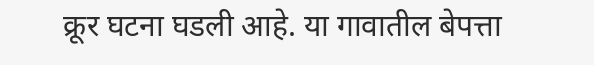क्रूर घटना घडली आहे. या गावातील बेपत्ता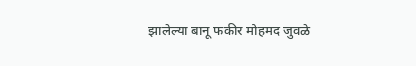झालेल्या बानू फकीर मोहमद जुवळे